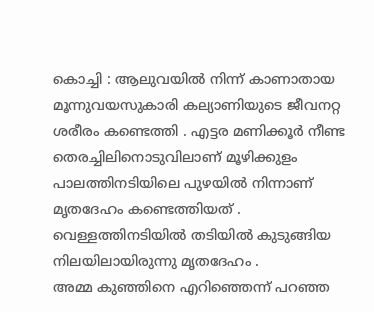കൊച്ചി : ആലുവയിൽ നിന്ന് കാണാതായ മൂന്നുവയസുകാരി കല്യാണിയുടെ ജീവനറ്റ ശരീരം കണ്ടെത്തി . എട്ടര മണിക്കൂർ നീണ്ട തെരച്ചിലിനൊടുവിലാണ് മൂഴിക്കുളം പാലത്തിനടിയിലെ പുഴയിൽ നിന്നാണ് മൃതദേഹം കണ്ടെത്തിയത് . വെള്ളത്തിനടിയിൽ തടിയിൽ കുടുങ്ങിയ നിലയിലായിരുന്നു മൃതദേഹം .
അമ്മ കുഞ്ഞിനെ എറിഞ്ഞെന്ന് പറഞ്ഞ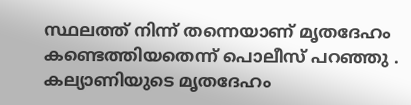സ്ഥലത്ത് നിന്ന് തന്നെയാണ് മൃതദേഹം കണ്ടെത്തിയതെന്ന് പൊലീസ് പറഞ്ഞു . കല്യാണിയുടെ മൃതദേഹം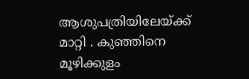ആശുപത്രിയിലേയ്ക്ക് മാറ്റി . കുഞ്ഞിനെ മൂഴിക്കുളം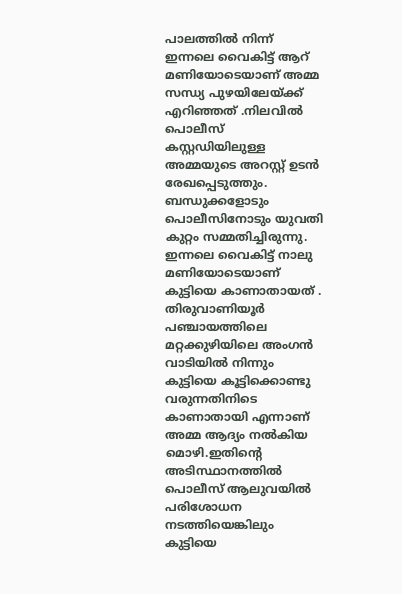പാലത്തിൽ നിന്ന് ഇന്നലെ വൈകിട്ട് ആറ് മണിയോടെയാണ് അമ്മ സന്ധ്യ പുഴയിലേയ്ക്ക് എറിഞ്ഞത് .നിലവിൽ പൊലീസ് കസ്റ്റഡിയിലുള്ള അമ്മയുടെ അറസ്റ്റ് ഉടൻ രേഖപ്പെടുത്തും. ബന്ധുക്കളോടും പൊലീസിനോടും യുവതി കുറ്റം സമ്മതിച്ചിരുന്നു.
ഇന്നലെ വൈകിട്ട് നാലു മണിയോടെയാണ് കുട്ടിയെ കാണാതായത് . തിരുവാണിയൂർ പഞ്ചായത്തിലെ മറ്റക്കുഴിയിലെ അംഗൻ വാടിയിൽ നിന്നും കുട്ടിയെ കൂട്ടിക്കൊണ്ടു വരുന്നതിനിടെ കാണാതായി എന്നാണ് അമ്മ ആദ്യം നൽകിയ മൊഴി.ഇതിന്റെ അടിസ്ഥാനത്തിൽ പൊലീസ് ആലുവയിൽ പരിശോധന നടത്തിയെങ്കിലും കുട്ടിയെ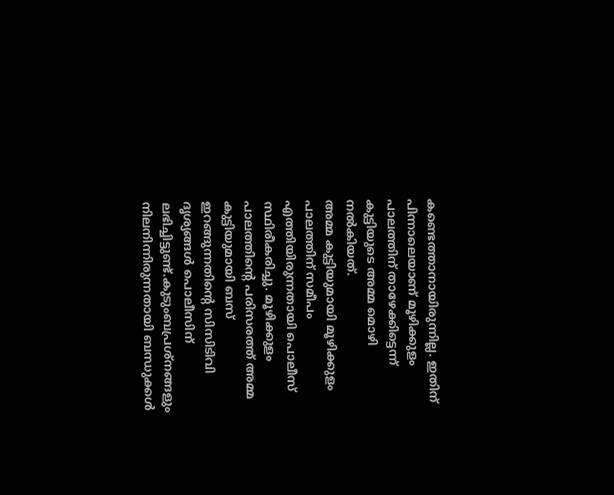കണ്ടെത്താനായിരുന്നില്ല. ഇതിന് പിന്നാലെയാണ് മൂഴിക്കുളം പാലത്തിന് താഴേക്കിട്ടെന്ന് കുട്ടിയുടെ അമ്മ മൊഴി നൽകിയത്.
അമ്മ കുട്ടിയുമായി മൂഴിക്കുളം പാലത്തിന് സമീപം എത്തിയിരുന്നതായി പൊലീസ് സ്ഥിരീകരിച്ചു. മൂഴിക്കുളം പാലത്തിന്റെ പരിസരത്ത് അമ്മ കുട്ടിയുമായി ബസ് ഇറങ്ങുന്നതിന്റെ സിസിടിവി ദൃശ്യങ്ങൾ പൊലീസിന് ലഭിച്ചിട്ടുണ്ട്.കുടുംബപ്രശ്നങ്ങളും നിലനിന്നിരുന്നതായി ബന്ധുക്കൾ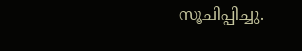സൂചിപ്പിച്ചു.